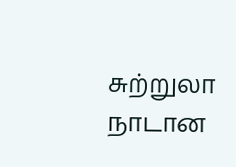சுற்றுலா நாடான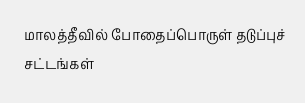மாலத்தீவில் போதைப்பொருள் தடுப்புச் சட்டங்கள்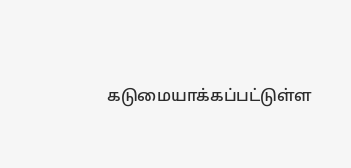கடுமையாக்கப்பட்டுள்ள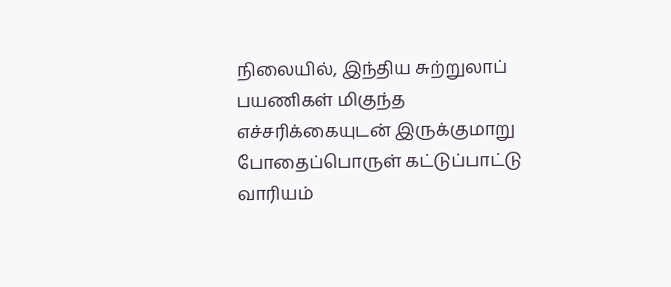நிலையில், இந்திய சுற்றுலாப் பயணிகள் மிகுந்த எச்சரிக்கையுடன் இருக்குமாறு போதைப்பொருள் கட்டுப்பாட்டு வாரியம்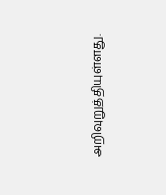அறிவுறுத்தியுள்ளது.